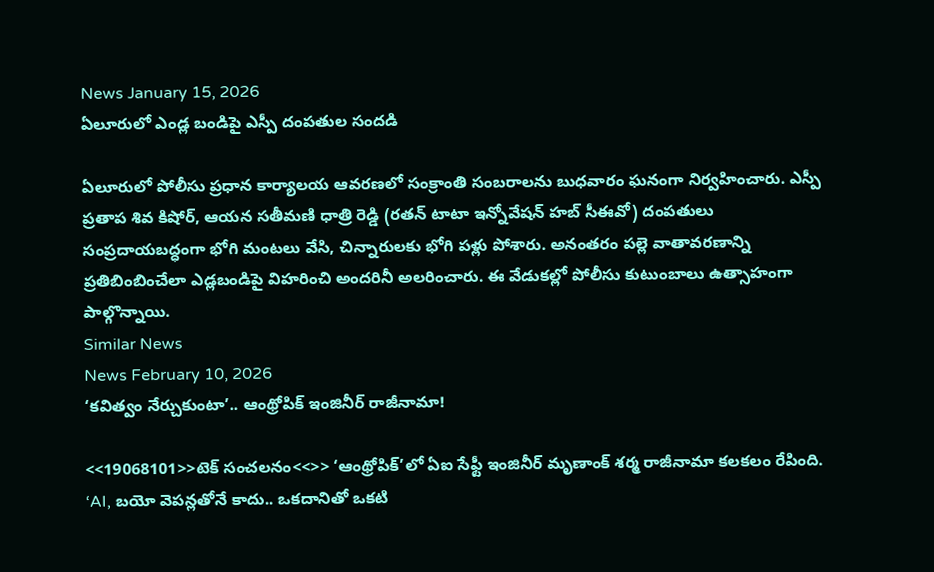News January 15, 2026
ఏలూరులో ఎండ్ల బండిపై ఎస్పీ దంపతుల సందడి

ఏలూరులో పోలీసు ప్రధాన కార్యాలయ ఆవరణలో సంక్రాంతి సంబరాలను బుధవారం ఘనంగా నిర్వహించారు. ఎస్పీ ప్రతాప శివ కిషోర్, ఆయన సతీమణి ధాత్రి రెడ్డి (రతన్ టాటా ఇన్నోవేషన్ హబ్ సీఈవో) దంపతులు సంప్రదాయబద్ధంగా భోగి మంటలు వేసి, చిన్నారులకు భోగి పళ్లు పోశారు. అనంతరం పల్లె వాతావరణాన్ని ప్రతిబింబించేలా ఎడ్లబండిపై విహరించి అందరినీ అలరించారు. ఈ వేడుకల్లో పోలీసు కుటుంబాలు ఉత్సాహంగా పాల్గొన్నాయి.
Similar News
News February 10, 2026
‘కవిత్వం నేర్చుకుంటా’.. ఆంథ్రోపిక్ ఇంజినీర్ రాజీనామా!

<<19068101>>టెక్ సంచలనం<<>> ‘ఆంథ్రోపిక్’లో ఏఐ సేఫ్టీ ఇంజినీర్ మృణాంక్ శర్మ రాజీనామా కలకలం రేపింది. ‘AI, బయో వెపన్లతోనే కాదు.. ఒకదానితో ఒకటి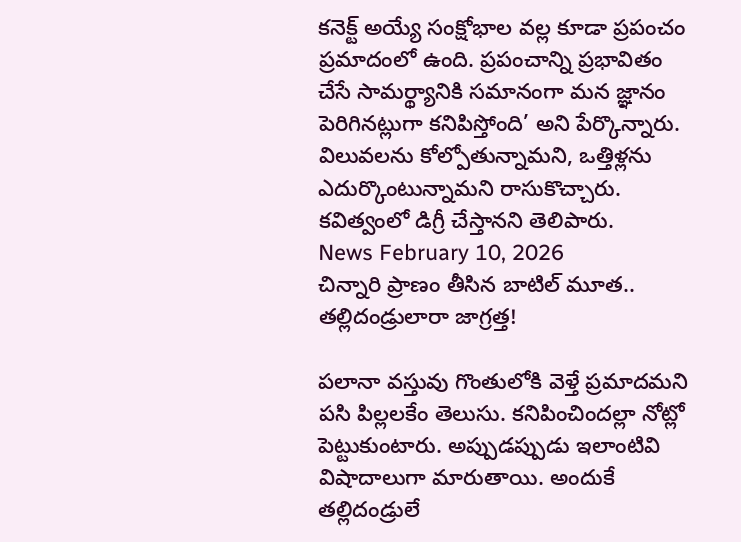కనెక్ట్ అయ్యే సంక్షోభాల వల్ల కూడా ప్రపంచం ప్రమాదంలో ఉంది. ప్రపంచాన్ని ప్రభావితం చేసే సామర్థ్యానికి సమానంగా మన జ్ఞానం పెరిగినట్లుగా కనిపిస్తోంది’ అని పేర్కొన్నారు. విలువలను కోల్పోతున్నామని, ఒత్తిళ్లను ఎదుర్కొంటున్నామని రాసుకొచ్చారు. కవిత్వంలో డిగ్రీ చేస్తానని తెలిపారు.
News February 10, 2026
చిన్నారి ప్రాణం తీసిన బాటిల్ మూత.. తల్లిదండ్రులారా జాగ్రత్త!

పలానా వస్తువు గొంతులోకి వెళ్తే ప్రమాదమని పసి పిల్లలకేం తెలుసు. కనిపించిందల్లా నోట్లో పెట్టుకుంటారు. అప్పుడప్పుడు ఇలాంటివి విషాదాలుగా మారుతాయి. అందుకే తల్లిదండ్రులే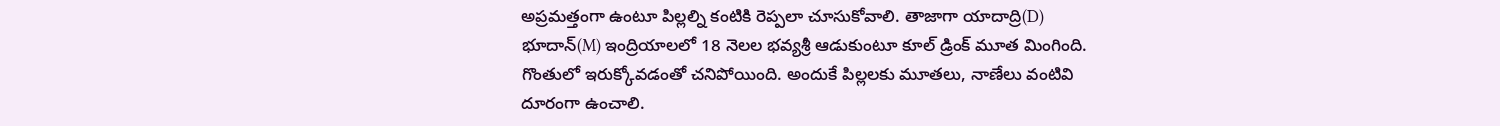అప్రమత్తంగా ఉంటూ పిల్లల్ని కంటికి రెప్పలా చూసుకోవాలి. తాజాగా యాదాద్రి(D) భూదాన్(M) ఇంద్రియాలలో 18 నెలల భవ్యశ్రీ ఆడుకుంటూ కూల్ డ్రింక్ మూత మింగింది. గొంతులో ఇరుక్కోవడంతో చనిపోయింది. అందుకే పిల్లలకు మూతలు, నాణేలు వంటివి దూరంగా ఉంచాలి.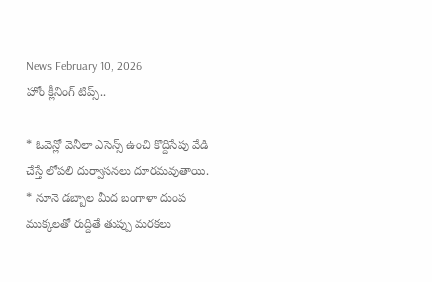News February 10, 2026
హోం క్లీనింగ్ టిప్స్..

* ఓవెన్లో వెనీలా ఎసెన్స్ ఉంచి కొద్దిసేపు వేడి చేస్తే లోపలి దుర్వాసనలు దూరమవుతాయి. * నూనె డబ్బాల మీద బంగాళా దుంప ముక్కలతో రుద్దితే తుప్పు మరకలు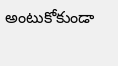అంటుకోకుండా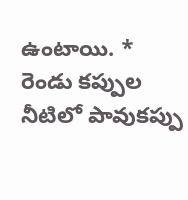ఉంటాయి. * రెండు కప్పుల నీటిలో పావుకప్పు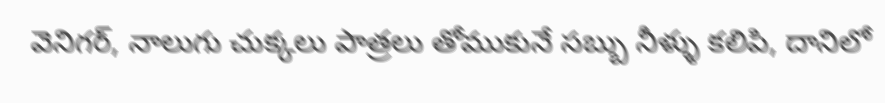వెనిగర్, నాలుగు చుక్కలు పాత్రలు తోముకునే సబ్బు నీళ్ళు కలిపి, దానిలో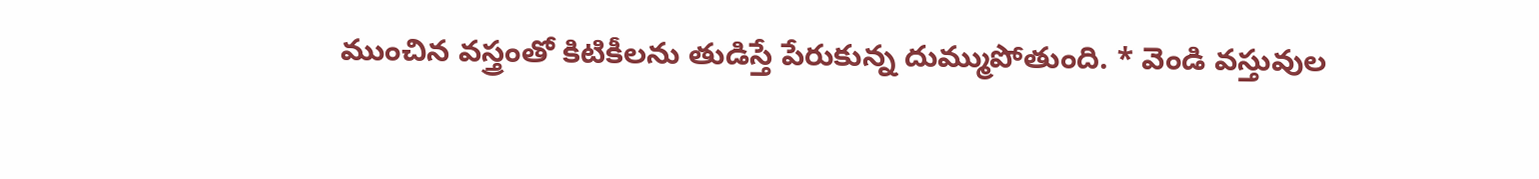ముంచిన వస్త్రంతో కిటికీలను తుడిస్తే పేరుకున్న దుమ్ముపోతుంది. * వెండి వస్తువుల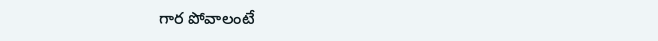గార పోవాలంటే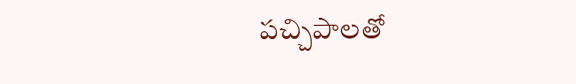పచ్చిపాలతో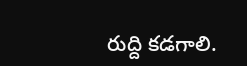రుద్ది కడగాలి.